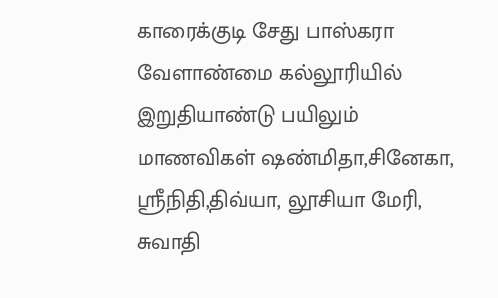காரைக்குடி சேது பாஸ்கரா வேளாண்மை கல்லூரியில் இறுதியாண்டு பயிலும் மாணவிகள் ஷண்மிதா,சினேகா, ஸ்ரீநிதி,திவ்யா, லூசியா மேரி, சுவாதி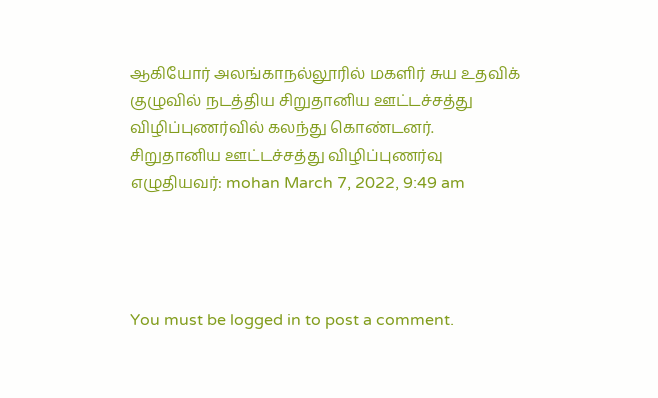ஆகியோர் அலங்காநல்லூரில் மகளிர் சுய உதவிக் குழுவில் நடத்திய சிறுதானிய ஊட்டச்சத்து விழிப்புணர்வில் கலந்து கொண்டனர்.
சிறுதானிய ஊட்டச்சத்து விழிப்புணர்வு
எழுதியவர்: mohan March 7, 2022, 9:49 am




You must be logged in to post a comment.